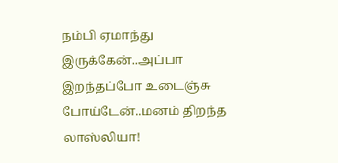நம்பி ஏமாந்து இருக்கேன்..அப்பா இறந்தப்போ உடைஞ்சு போய்டேன்..மனம் திறந்த லாஸ்லியா!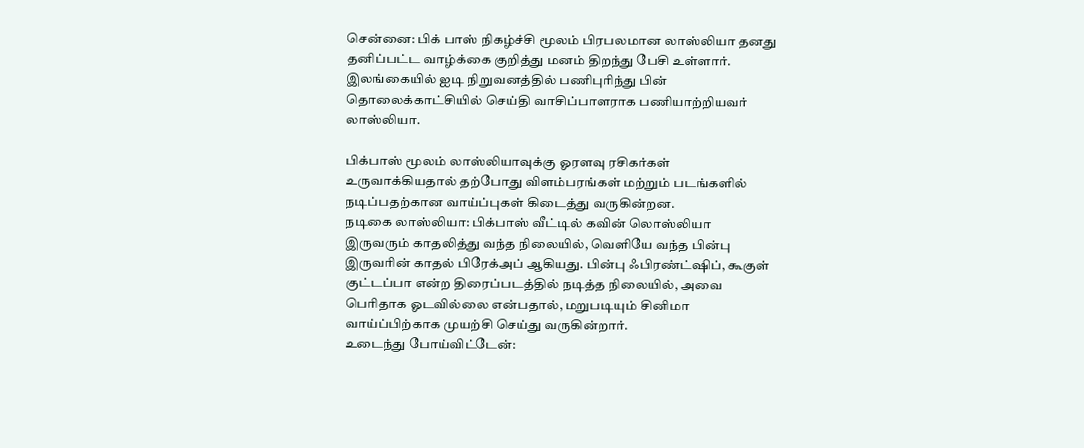சென்னை: பிக் பாஸ் நிகழ்ச்சி மூலம் பிரபலமான லாஸ்லியா தனது தனிப்பட்ட வாழ்க்கை குறித்து மனம் திறந்து பேசி உள்ளார்.
இலங்கையில் ஐடி நிறுவனத்தில் பணிபுரிந்து பின் தொலைக்காட்சியில் செய்தி வாசிப்பாளராக பணியாற்றியவர் லாஸ்லியா.

பிக்பாஸ் மூலம் லாஸ்லியாவுக்கு ஓரளவு ரசிகர்கள் உருவாக்கியதால் தற்போது விளம்பரங்கள் மற்றும் படங்களில் நடிப்பதற்கான வாய்ப்புகள் கிடைத்து வருகின்றன.
நடிகை லாஸ்லியா: பிக்பாஸ் வீட்டில் கவின் லொஸ்லியா இருவரும் காதலித்து வந்த நிலையில், வெளியே வந்த பின்பு இருவரின் காதல் பிரேக்அப் ஆகியது. பின்பு ஃபிரண்ட்ஷிப், கூகுள் குட்டப்பா என்ற திரைப்படத்தில் நடித்த நிலையில், அவை பெரிதாக ஓடவில்லை என்பதால், மறுபடியும் சினிமா வாய்ப்பிற்காக முயற்சி செய்து வருகின்றார்.
உடைந்து போய்விட்டேன்: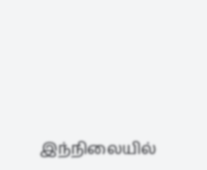இந்நிலையில்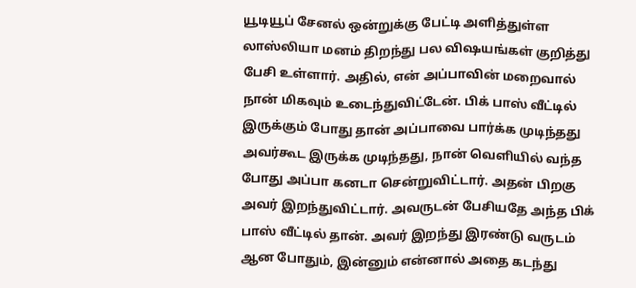யூடியூப் சேனல் ஒன்றுக்கு பேட்டி அளித்துள்ள லாஸ்லியா மனம் திறந்து பல விஷயங்கள் குறித்து பேசி உள்ளார். அதில், என் அப்பாவின் மறைவால் நான் மிகவும் உடைந்துவிட்டேன். பிக் பாஸ் வீட்டில் இருக்கும் போது தான் அப்பாவை பார்க்க முடிந்தது அவர்கூட இருக்க முடிந்தது, நான் வெளியில் வந்த போது அப்பா கனடா சென்றுவிட்டார். அதன் பிறகு அவர் இறந்துவிட்டார். அவருடன் பேசியதே அந்த பிக் பாஸ் வீட்டில் தான். அவர் இறந்து இரண்டு வருடம் ஆன போதும், இன்னும் என்னால் அதை கடந்து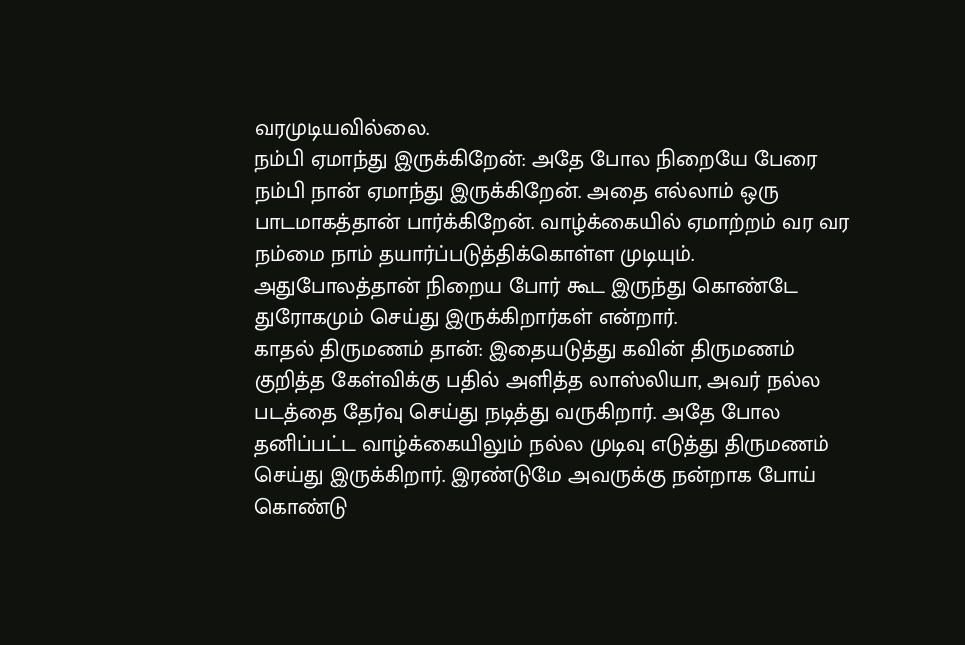வரமுடியவில்லை.
நம்பி ஏமாந்து இருக்கிறேன்: அதே போல நிறையே பேரை நம்பி நான் ஏமாந்து இருக்கிறேன். அதை எல்லாம் ஒரு பாடமாகத்தான் பார்க்கிறேன். வாழ்க்கையில் ஏமாற்றம் வர வர நம்மை நாம் தயார்ப்படுத்திக்கொள்ள முடியும். அதுபோலத்தான் நிறைய போர் கூட இருந்து கொண்டே துரோகமும் செய்து இருக்கிறார்கள் என்றார்.
காதல் திருமணம் தான்: இதையடுத்து கவின் திருமணம் குறித்த கேள்விக்கு பதில் அளித்த லாஸ்லியா, அவர் நல்ல படத்தை தேர்வு செய்து நடித்து வருகிறார். அதே போல தனிப்பட்ட வாழ்க்கையிலும் நல்ல முடிவு எடுத்து திருமணம் செய்து இருக்கிறார். இரண்டுமே அவருக்கு நன்றாக போய் கொண்டு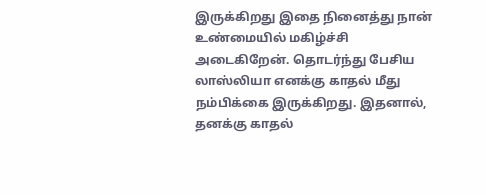இருக்கிறது இதை நினைத்து நான் உண்மையில் மகிழ்ச்சி அடைகிறேன். தொடர்ந்து பேசிய லாஸ்லியா எனக்கு காதல் மீது நம்பிக்கை இருக்கிறது. இதனால், தனக்கு காதல்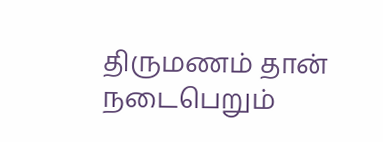திருமணம் தான் நடைபெறும்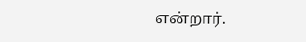என்றார்.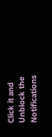Click it and Unblock the Notifications